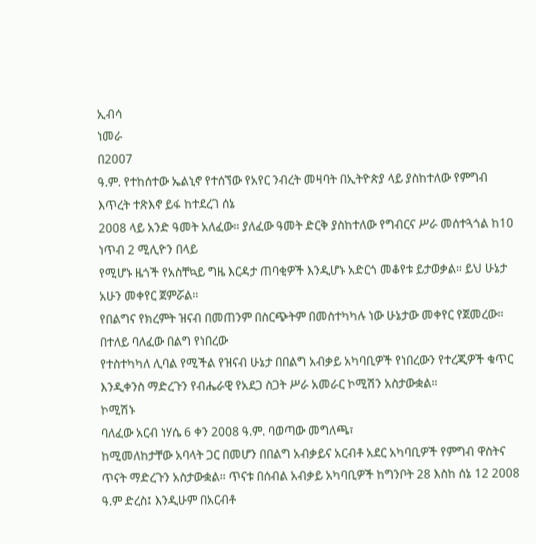ኢብሳ
ነመራ
በ2007
ዓ.ም. የተከሰተው ኤልኒኖ የተሰኘው የአየር ንብረት መዛባት በኢትዮጵያ ላይ ያስከተለው የምግብ እጥረት ተጽእኖ ይፋ ከተደረገ ሰኔ
2008 ላይ አንድ ዓመት አለፈው። ያለፈው ዓመት ድርቅ ያስከተለው የግብርና ሥራ መሰተጓጎል ከ10 ነጥብ 2 ሚሊዮን በላይ
የሚሆኑ ዜጎች የአስቸኳይ ግዜ እርዳታ ጠባቂዎች እንዲሆኑ አድርጎ መቆየቱ ይታወቃል። ይህ ሁኔታ አሁን መቀየር ጀምሯል።
የበልግና የክረምት ዝናብ በመጠንም በስርጭትም በመስተካካሉ ነው ሁኔታው መቀየር የጀመረው። በተለይ ባለፈው በልግ የነበረው
የተስተካካለ ሊባል የሚችል የዝናብ ሁኔታ በበልግ አብቃይ አካባቢዎች የነበረውን የተረጂዎች ቁጥር እንዲቀንስ ማድረጉን የብሔራዊ የአደጋ ስጋት ሥራ አመራር ኮሚሽን አስታውቋል።
ኮሚሽኑ
ባለፈው አርብ ነሃሴ 6 ቀን 2008 ዓ.ም. ባወጣው መግለጫ፣
ከሚመለከታቸው አባላት ጋር በመሆን በበልግ አብቃይና አርብቶ አደር አካባቢዎች የምግብ ዋስትና ጥናት ማድረጉን አስታውቋል። ጥናቱ በሰብል አብቃይ አካባቢዎች ከግንቦት 28 እስከ ሰኔ 12 2008 ዓ.ም ድረስ፤ እንዲሁም በአርብቶ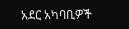አደር አካባቢዎች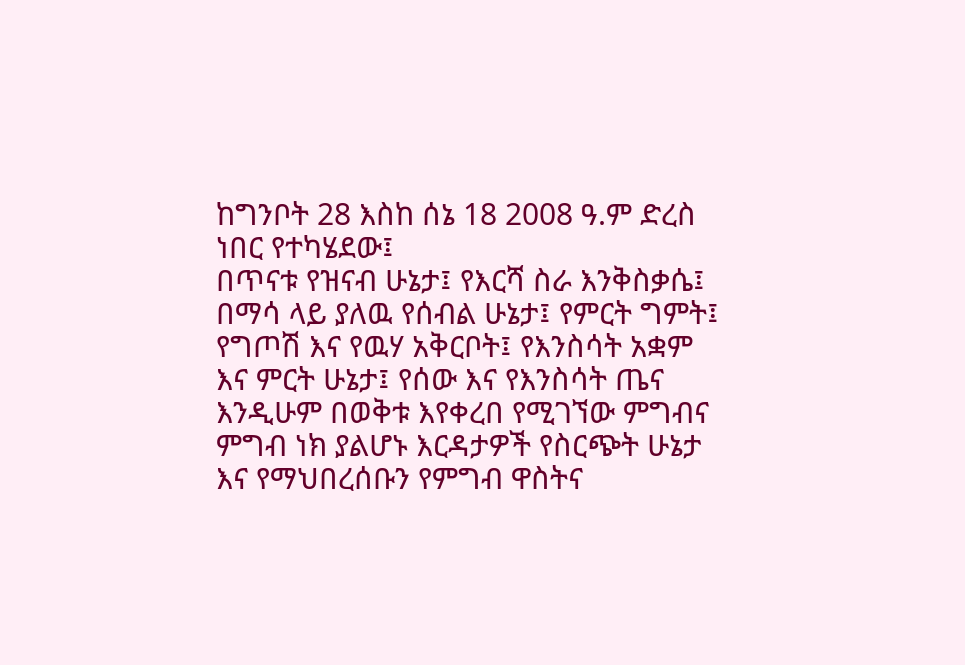ከግንቦት 28 እስከ ሰኔ 18 2008 ዓ.ም ድረስ ነበር የተካሄደው፤
በጥናቱ የዝናብ ሁኔታ፤ የእርሻ ስራ እንቅስቃሴ፤ በማሳ ላይ ያለዉ የሰብል ሁኔታ፤ የምርት ግምት፤ የግጦሽ እና የዉሃ አቅርቦት፤ የእንስሳት አቋም እና ምርት ሁኔታ፤ የሰው እና የእንስሳት ጤና እንዲሁም በወቅቱ እየቀረበ የሚገኘው ምግብና ምግብ ነክ ያልሆኑ እርዳታዎች የስርጭት ሁኔታ እና የማህበረሰቡን የምግብ ዋስትና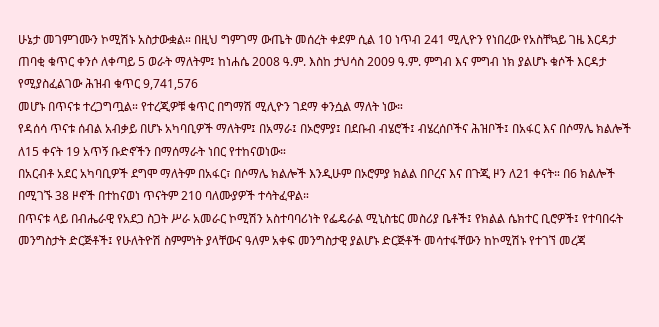ሁኔታ መገምገሙን ኮሚሽኑ አስታውቋል። በዚህ ግምገማ ውጤት መሰረት ቀደም ሲል 10 ነጥብ 241 ሚሊዮን የነበረው የአስቸኳይ ገዜ እርዳታ ጠባቂ ቁጥር ቀንሶ ለቀጣይ 5 ወራት ማለትም፤ ከነሐሴ 2008 ዓ.ም. እስከ ታህሳስ 2009 ዓ.ም. ምግብ እና ምግብ ነክ ያልሆኑ ቁሶች እርዳታ የሚያስፈልገው ሕዝብ ቁጥር 9,741,576
መሆኑ በጥናቱ ተረጋግጧል። የተረጂዎቹ ቁጥር በግማሽ ሚሊዮን ገደማ ቀንሷል ማለት ነው።
የዳሰሳ ጥናቱ ሰብል አብቃይ በሆኑ አካባቢዎች ማለትም፤ በአማራ፤ በኦሮምያ፤ በደቡብ ብሄሮች፤ ብሄረሰቦችና ሕዝቦች፤ በአፋር እና በሶማሌ ክልሎች ለ15 ቀናት 19 አጥኝ ቡድኖችን በማሰማራት ነበር የተከናወነው።
በአርብቶ አደር አካባቢዎች ደግሞ ማለትም በአፋር፣ በሶማሌ ክልሎች እንዲሁም በኦሮምያ ክልል በቦረና እና በጉጂ ዞን ለ21 ቀናት። በ6 ክልሎች በሚገኙ 38 ዞኖች በተከናወነ ጥናትም 210 ባለሙያዎች ተሳትፈዋል።
በጥናቱ ላይ በብሔራዊ የአደጋ ስጋት ሥራ አመራር ኮሚሽን አስተባባሪነት የፌዴራል ሚኒስቴር መስሪያ ቤቶች፤ የክልል ሴክተር ቢሮዎች፤ የተባበሩት መንግስታት ድርጅቶች፤ የሁለትዮሽ ስምምነት ያላቸውና ዓለም አቀፍ መንግስታዊ ያልሆኑ ድርጅቶች መሳተፋቸውን ከኮሚሽኑ የተገኘ መረጃ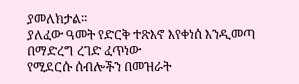ያመለክታል።
ያለፈው ዓመት የድርቅ ተጽእኖ እየቀነሰ እንዲመጣ በማድረግ ረገድ ፈጥነው
የሚደርሱ ሰብሎችን በመዝራት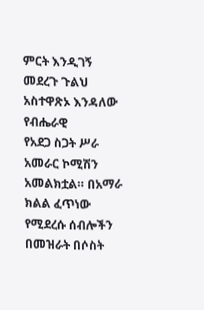ምርት እንዲገኝ መደረጉ ጉልህ
አስተዋጽኦ እንዳለው የብሔራዊ
የአደጋ ስጋት ሥራ አመራር ኮሚሽን አመልክቷል። በአማራ ክልል ፈጥነው የሚደረሱ ሰብሎችን በመዝራት በሶስት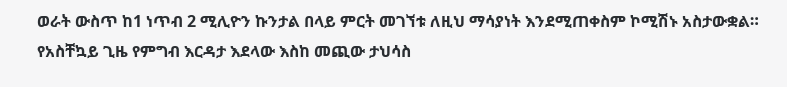ወራት ውስጥ ከ1 ነጥብ 2 ሚሊዮን ኩንታል በላይ ምርት መገኘቱ ለዚህ ማሳያነት እንደሚጠቀስም ኮሚሽኑ አስታውቋል።
የአስቸኳይ ጊዜ የምግብ እርዳታ እደላው እስከ መጪው ታህሳስ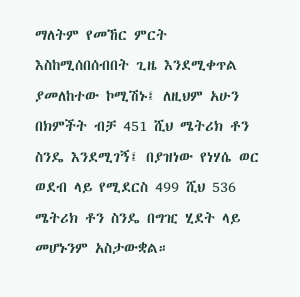ማለትም የመኸር ምርት
እስከሚሰበሰብበት ጊዜ እንደሚቀጥል ያመለከተው ኮሚሽኑ፤ ለዚህም አሁን በክምችት ብቻ 451 ሺህ ሜትሪክ ቶን ስንዴ እንደሚገኝ፤ በያዝነው የነሃሴ ወር
ወደብ ላይ የሚደርስ 499 ሺህ 536 ሜትሪክ ቶን ስንዴ በግዢ ሂደት ላይ መሆኑንም አስታውቋል።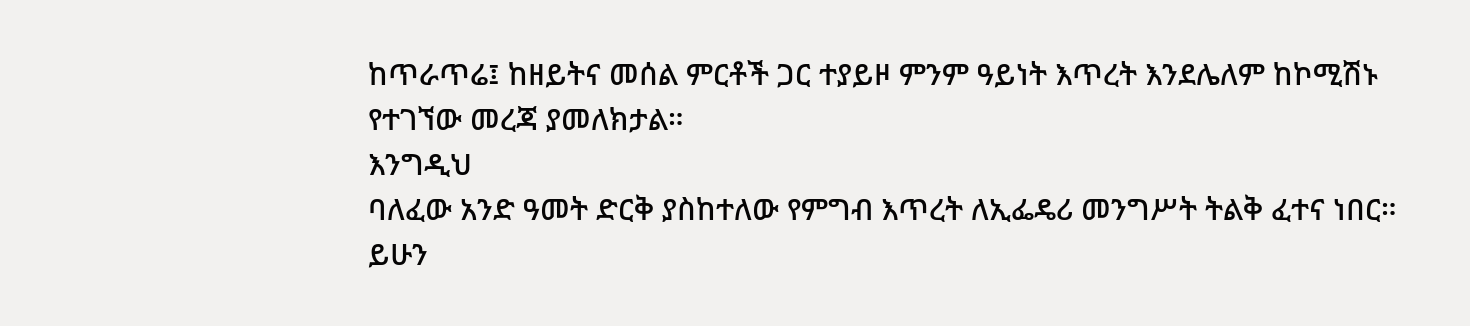ከጥራጥሬ፤ ከዘይትና መሰል ምርቶች ጋር ተያይዞ ምንም ዓይነት እጥረት እንደሌለም ከኮሚሽኑ የተገኘው መረጃ ያመለክታል።
እንግዲህ
ባለፈው አንድ ዓመት ድርቅ ያስከተለው የምግብ እጥረት ለኢፌዴሪ መንግሥት ትልቅ ፈተና ነበር። ይሁን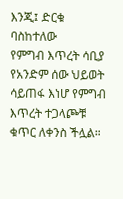እንጂ፤ ድርቁ ባስከተለው
የምግብ እጥረት ሳቢያ የአንድም ሰው ህይወት ሳይጠፋ እነሆ የምግብ እጥረት ተጋላጮቹ ቁጥር ለቀንስ ችሏል።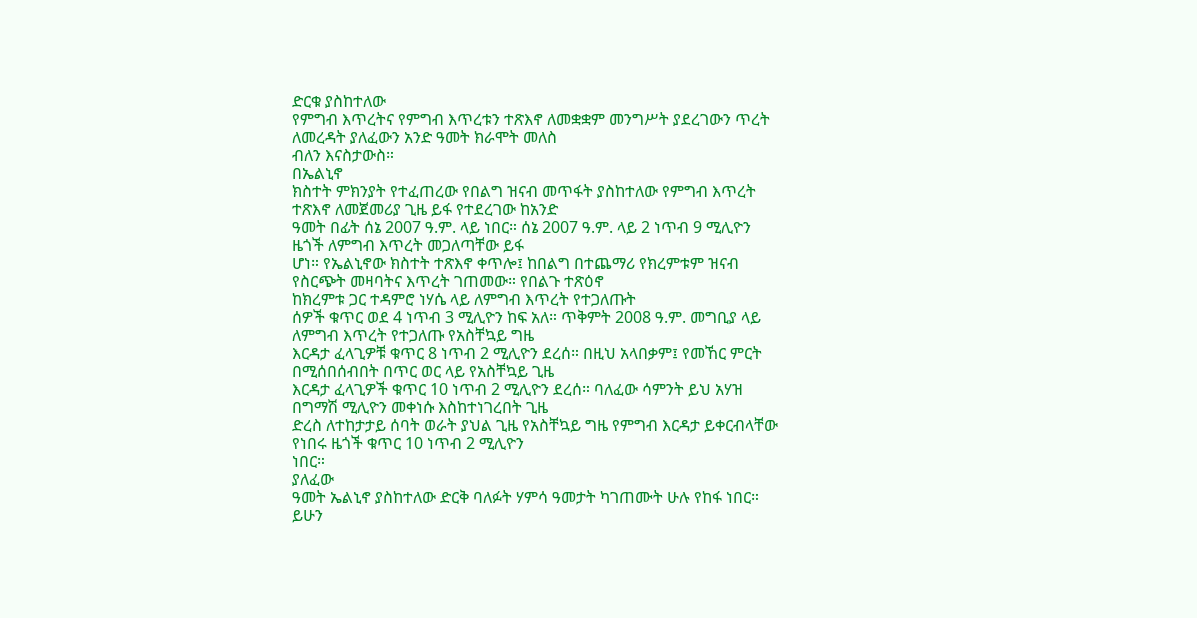ድርቁ ያስከተለው
የምግብ እጥረትና የምግብ እጥረቱን ተጽእኖ ለመቋቋም መንግሥት ያደረገውን ጥረት ለመረዳት ያለፈውን አንድ ዓመት ክራሞት መለስ
ብለን እናስታውስ።
በኤልኒኖ
ክስተት ምክንያት የተፈጠረው የበልግ ዝናብ መጥፋት ያስከተለው የምግብ እጥረት ተጽእኖ ለመጀመሪያ ጊዜ ይፋ የተደረገው ከአንድ
ዓመት በፊት ሰኔ 2007 ዓ.ም. ላይ ነበር። ሰኔ 2007 ዓ.ም. ላይ 2 ነጥብ 9 ሚሊዮን ዜጎች ለምግብ እጥረት መጋለጣቸው ይፋ
ሆነ። የኤልኒኖው ክስተት ተጽእኖ ቀጥሎ፤ ከበልግ በተጨማሪ የክረምቱም ዝናብ የስርጭት መዛባትና እጥረት ገጠመው። የበልጉ ተጽዕኖ
ከክረምቱ ጋር ተዳምሮ ነሃሴ ላይ ለምግብ እጥረት የተጋለጡት
ሰዎች ቁጥር ወደ 4 ነጥብ 3 ሚሊዮን ከፍ አለ። ጥቅምት 2008 ዓ.ም. መግቢያ ላይ ለምግብ እጥረት የተጋለጡ የአስቸኳይ ግዜ
እርዳታ ፈላጊዎቹ ቁጥር 8 ነጥብ 2 ሚሊዮን ደረሰ። በዚህ አላበቃም፤ የመኸር ምርት በሚሰበሰብበት በጥር ወር ላይ የአስቸኳይ ጊዜ
እርዳታ ፈላጊዎች ቁጥር 10 ነጥብ 2 ሚሊዮን ደረሰ። ባለፈው ሳምንት ይህ አሃዝ በግማሽ ሚሊዮን መቀነሱ እስከተነገረበት ጊዜ
ድረስ ለተከታታይ ሰባት ወራት ያህል ጊዜ የአስቸኳይ ግዜ የምግብ እርዳታ ይቀርብላቸው የነበሩ ዜጎች ቁጥር 10 ነጥብ 2 ሚሊዮን
ነበር።
ያለፈው
ዓመት ኤልኒኖ ያስከተለው ድርቅ ባለፉት ሃምሳ ዓመታት ካገጠሙት ሁሉ የከፋ ነበር። ይሁን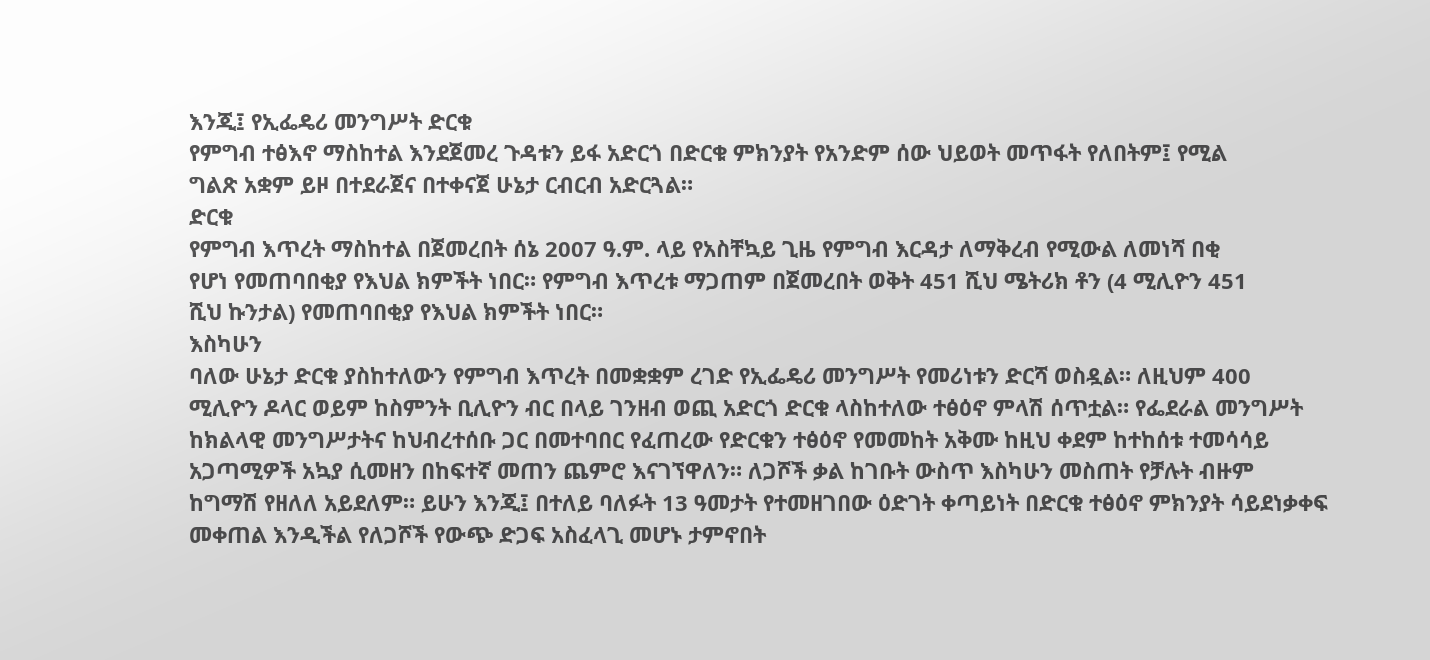እንጂ፤ የኢፌዴሪ መንግሥት ድርቁ
የምግብ ተፅእኖ ማስከተል እንደጀመረ ጉዳቱን ይፋ አድርጎ በድርቁ ምክንያት የአንድም ሰው ህይወት መጥፋት የለበትም፤ የሚል
ግልጽ አቋም ይዞ በተደራጀና በተቀናጀ ሁኔታ ርብርብ አድርጓል።
ድርቁ
የምግብ እጥረት ማስከተል በጀመረበት ሰኔ 2007 ዓ.ም. ላይ የአስቸኳይ ጊዜ የምግብ እርዳታ ለማቅረብ የሚውል ለመነሻ በቂ
የሆነ የመጠባበቂያ የእህል ክምችት ነበር። የምግብ እጥረቱ ማጋጠም በጀመረበት ወቅት 451 ሺህ ሜትሪክ ቶን (4 ሚሊዮን 451
ሺህ ኩንታል) የመጠባበቂያ የእህል ክምችት ነበር።
እስካሁን
ባለው ሁኔታ ድርቁ ያስከተለውን የምግብ እጥረት በመቋቋም ረገድ የኢፌዴሪ መንግሥት የመሪነቱን ድርሻ ወስዷል። ለዚህም 400
ሚሊዮን ዶላር ወይም ከስምንት ቢሊዮን ብር በላይ ገንዘብ ወጪ አድርጎ ድርቁ ላስከተለው ተፅዕኖ ምላሽ ሰጥቷል። የፌደራል መንግሥት
ከክልላዊ መንግሥታትና ከህብረተሰቡ ጋር በመተባበር የፈጠረው የድርቁን ተፅዕኖ የመመከት አቅሙ ከዚህ ቀደም ከተከሰቱ ተመሳሳይ
አጋጣሚዎች አኳያ ሲመዘን በከፍተኛ መጠን ጨምሮ እናገኘዋለን። ለጋሾች ቃል ከገቡት ውስጥ እስካሁን መስጠት የቻሉት ብዙም
ከግማሽ የዘለለ አይደለም። ይሁን እንጂ፤ በተለይ ባለፉት 13 ዓመታት የተመዘገበው ዕድገት ቀጣይነት በድርቁ ተፅዕኖ ምክንያት ሳይደነቃቀፍ
መቀጠል እንዲችል የለጋሾች የውጭ ድጋፍ አስፈላጊ መሆኑ ታምኖበት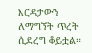እርዳታውን ለማግኘት ጥረት ሲደረግ ቆይቷል።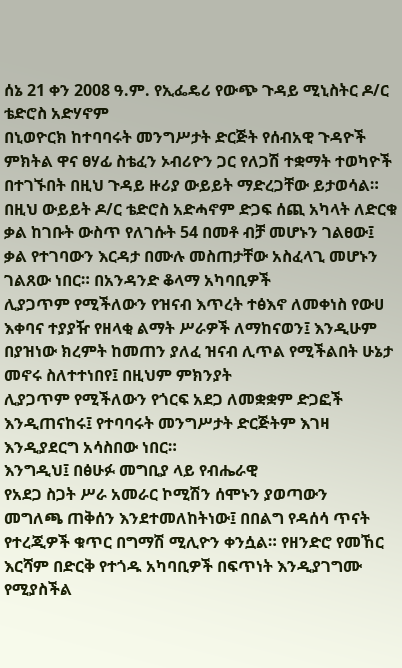ሰኔ 21 ቀን 2008 ዓ.ም. የኢፌዴሪ የውጭ ጉዳይ ሚኒስትር ዶ/ር ቴድሮስ አድሃኖም
በኒወዮርክ ከተባባሩት መንግሥታት ድርጅት የሰብአዊ ጉዳዮች ምክትል ዋና ፀሃፊ ስቴፈን ኦብሪዮን ጋር የለጋሽ ተቋማት ተወካዮች
በተገኙበት በዚህ ጉዳይ ዙሪያ ውይይት ማድረጋቸው ይታወሳል።
በዚህ ውይይት ዶ/ር ቴድሮስ አድሓኖም ድጋፍ ሰጪ አካላት ለድርቁ ቃል ከገቡት ውስጥ የለገሱት 54 በመቶ ብቻ መሆኑን ገልፀው፤ ቃል የተገባውን እርዳታ በሙሉ መስጠታቸው አስፈላጊ መሆኑን ገልጸው ነበር። በአንዳንድ ቆላማ አካባቢዎች
ሊያጋጥም የሚችለውን የዝናብ እጥረት ተፅእኖ ለመቀነስ የውሀ እቀባና ተያያዥ የዘላቂ ልማት ሥራዎች ለማከናወን፤ እንዲሁም በያዝነው ክረምት ከመጠን ያለፈ ዝናብ ሊጥል የሚችልበት ሁኔታ መኖሩ ስለተተነበየ፤ በዚህም ምክንያት
ሊያጋጥም የሚችለውን የጎርፍ አደጋ ለመቋቋም ድጋፎች እንዲጠናከሩ፤ የተባባሩት መንግሥታት ድርጅትም እገዛ እንዲያደርግ አሳስበው ነበር።
እንግዲህ፤ በፅሁፉ መግቢያ ላይ የብሔራዊ
የአደጋ ስጋት ሥራ አመራር ኮሚሽን ሰሞኑን ያወጣውን
መግለጫ ጠቅሰን እንደተመለከትነው፤ በበልግ የዳሰሳ ጥናት የተረጂዎች ቁጥር በግማሽ ሚሊዮን ቀንሷል። የዘንድሮ የመኸር እርሻም በድርቅ የተጎዱ አካባቢዎች በፍጥነት እንዲያገግሙ የሚያስችል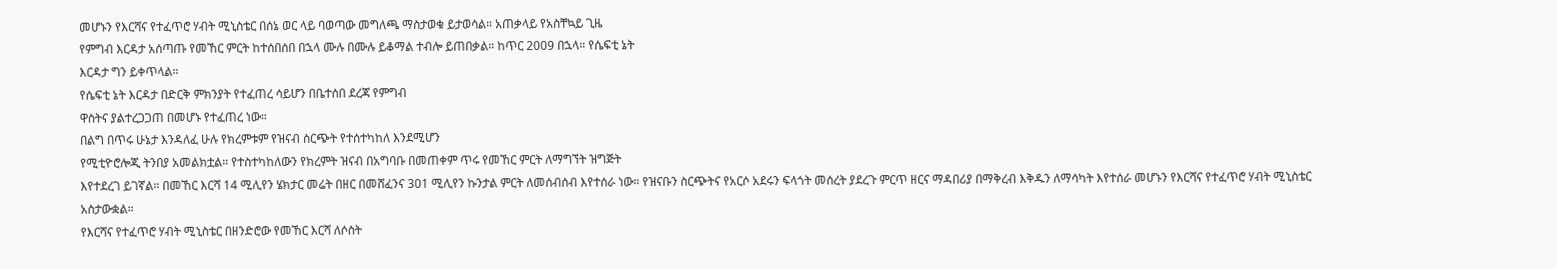መሆኑን የእርሻና የተፈጥሮ ሃብት ሚኒስቴር በሰኔ ወር ላይ ባወጣው መግለጫ ማስታወቁ ይታወሳል። አጠቃላይ የአስቸኳይ ጊዜ
የምግብ እርዳታ አሰጣጡ የመኸር ምርት ከተሰበሰበ በኋላ ሙሉ በሙሉ ይቆማል ተብሎ ይጠበቃል። ከጥር 2009 በኋላ። የሴፍቲ ኔት
እርዳታ ግን ይቀጥላል።
የሴፍቲ ኔት እርዳታ በድርቅ ምክንያት የተፈጠረ ሳይሆን በቤተሰበ ደረጃ የምግብ
ዋስትና ያልተረጋጋጠ በመሆኑ የተፈጠረ ነው።
በልግ በጥሩ ሁኔታ እንዳለፈ ሁሉ የክረምቱም የዝናብ ስርጭት የተሰተካከለ እንደሚሆን
የሚቲዮሮሎጂ ትንበያ አመልክቷል። የተስተካከለውን የክረምት ዝናብ በአግባቡ በመጠቀም ጥሩ የመኸር ምርት ለማግኘት ዝግጅት
እየተደረገ ይገኛል። በመኸር እርሻ 14 ሚሊየን ሄክታር መሬት በዘር በመሸፈንና 301 ሚሊየን ኩንታል ምርት ለመሰብሰብ እየተሰራ ነው። የዝናቡን ስርጭትና የአርሶ አደሩን ፍላጎት መሰረት ያደረጉ ምርጥ ዘርና ማዳበሪያ በማቅረብ እቅዱን ለማሳካት እየተሰራ መሆኑን የእርሻና የተፈጥሮ ሃብት ሚኒስቴር አስታውቋል።
የእርሻና የተፈጥሮ ሃብት ሚኒስቴር በዘንድሮው የመኸር እርሻ ለሶስት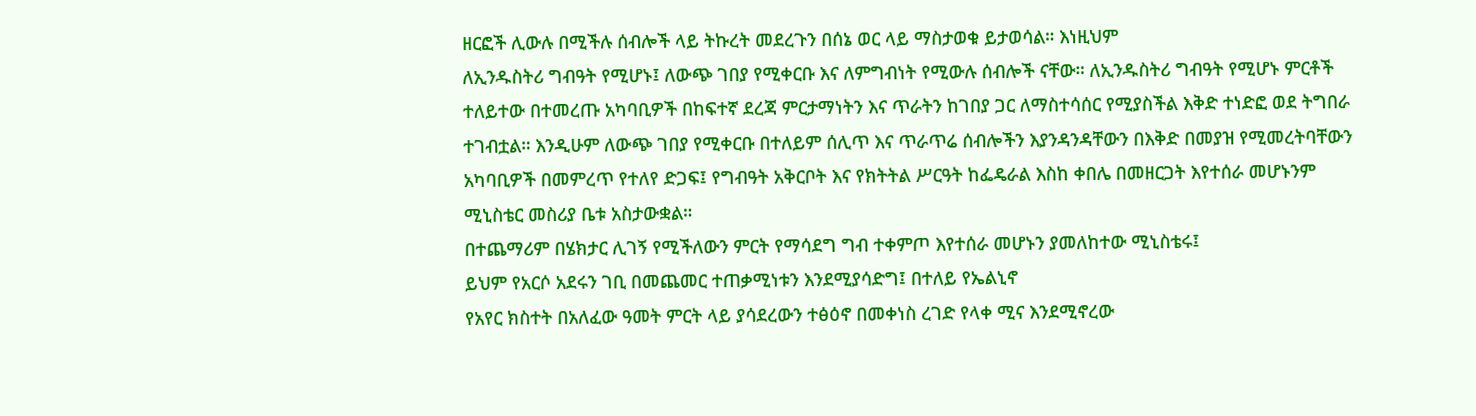ዘርፎች ሊውሉ በሚችሉ ሰብሎች ላይ ትኩረት መደረጉን በሰኔ ወር ላይ ማስታወቁ ይታወሳል። እነዚህም
ለኢንዱስትሪ ግብዓት የሚሆኑ፤ ለውጭ ገበያ የሚቀርቡ እና ለምግብነት የሚውሉ ሰብሎች ናቸው። ለኢንዱስትሪ ግብዓት የሚሆኑ ምርቶች ተለይተው በተመረጡ አካባቢዎች በከፍተኛ ደረጃ ምርታማነትን እና ጥራትን ከገበያ ጋር ለማስተሳሰር የሚያስችል እቅድ ተነድፎ ወደ ትግበራ ተገብቷል። እንዲሁም ለውጭ ገበያ የሚቀርቡ በተለይም ሰሊጥ እና ጥራጥሬ ሰብሎችን እያንዳንዳቸውን በእቅድ በመያዝ የሚመረትባቸውን አካባቢዎች በመምረጥ የተለየ ድጋፍ፤ የግብዓት አቅርቦት እና የክትትል ሥርዓት ከፌዴራል እስከ ቀበሌ በመዘርጋት እየተሰራ መሆኑንም ሚኒስቴር መስሪያ ቤቱ አስታውቋል።
በተጨማሪም በሄክታር ሊገኝ የሚችለውን ምርት የማሳደግ ግብ ተቀምጦ እየተሰራ መሆኑን ያመለከተው ሚኒስቴሩ፤
ይህም የአርሶ አደሩን ገቢ በመጨመር ተጠቃሚነቱን እንደሚያሳድግ፤ በተለይ የኤልኒኖ
የአየር ክስተት በአለፈው ዓመት ምርት ላይ ያሳደረውን ተፅዕኖ በመቀነስ ረገድ የላቀ ሚና እንደሚኖረው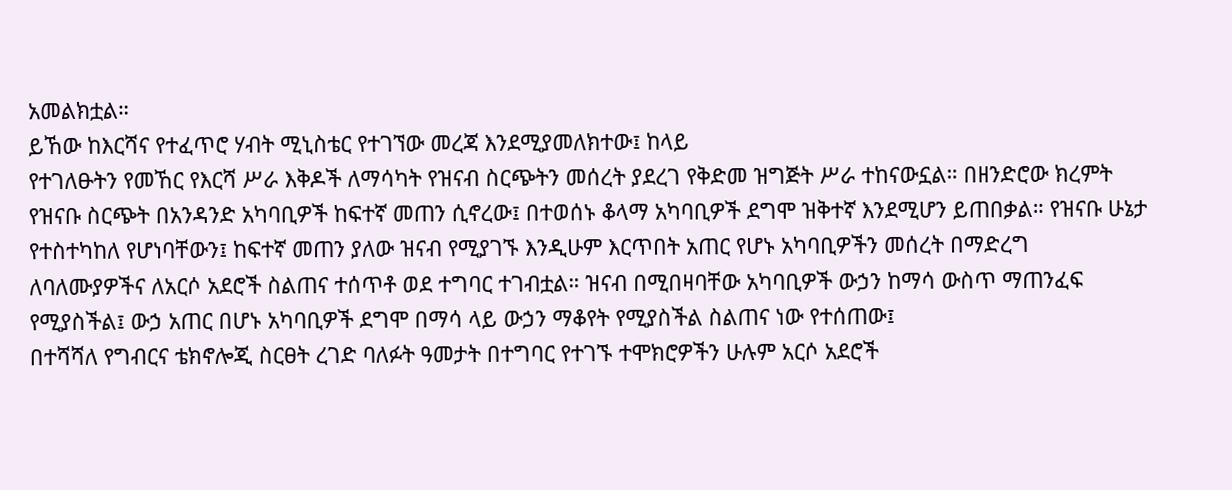አመልክቷል።
ይኸው ከእርሻና የተፈጥሮ ሃብት ሚኒስቴር የተገኘው መረጃ እንደሚያመለክተው፤ ከላይ
የተገለፁትን የመኸር የእርሻ ሥራ እቅዶች ለማሳካት የዝናብ ስርጭትን መሰረት ያደረገ የቅድመ ዝግጅት ሥራ ተከናውኗል። በዘንድሮው ክረምት የዝናቡ ስርጭት በአንዳንድ አካባቢዎች ከፍተኛ መጠን ሲኖረው፤ በተወሰኑ ቆላማ አካባቢዎች ደግሞ ዝቅተኛ እንደሚሆን ይጠበቃል። የዝናቡ ሁኔታ የተስተካከለ የሆነባቸውን፤ ከፍተኛ መጠን ያለው ዝናብ የሚያገኙ እንዲሁም እርጥበት አጠር የሆኑ አካባቢዎችን መሰረት በማድረግ ለባለሙያዎችና ለአርሶ አደሮች ስልጠና ተሰጥቶ ወደ ተግባር ተገብቷል። ዝናብ በሚበዛባቸው አካባቢዎች ውኃን ከማሳ ውስጥ ማጠንፈፍ የሚያስችል፤ ውኃ አጠር በሆኑ አካባቢዎች ደግሞ በማሳ ላይ ውኃን ማቆየት የሚያስችል ስልጠና ነው የተሰጠው፤
በተሻሻለ የግብርና ቴክኖሎጂ ስርፀት ረገድ ባለፉት ዓመታት በተግባር የተገኙ ተሞክሮዎችን ሁሉም አርሶ አደሮች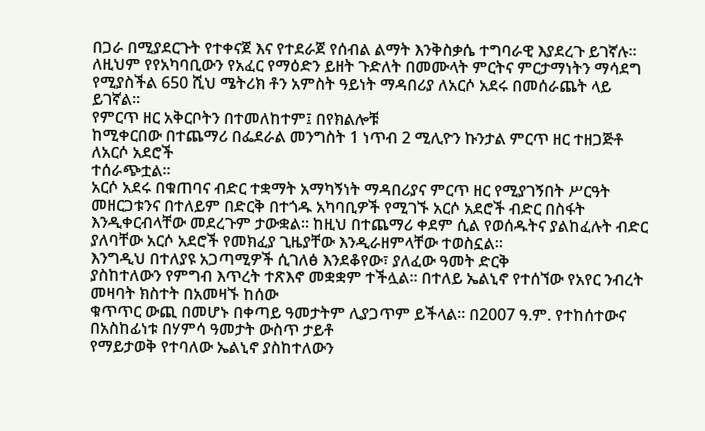በጋራ በሚያደርጉት የተቀናጀ እና የተደራጀ የሰብል ልማት እንቅስቃሴ ተግባራዊ እያደረጉ ይገኛሉ። ለዚህም የየአካባቢውን የአፈር የማዕድን ይዘት ጉድለት በመሙላት ምርትና ምርታማነትን ማሳደግ የሚያስችል 650 ሺህ ሜትሪክ ቶን አምስት ዓይነት ማዳበሪያ ለአርሶ አደሩ በመሰራጨት ላይ ይገኛል።
የምርጥ ዘር አቅርቦትን በተመለከተም፤ በየክልሎቹ
ከሚቀርበው በተጨማሪ በፌደራል መንግስት 1 ነጥብ 2 ሚሊዮን ኩንታል ምርጥ ዘር ተዘጋጅቶ ለአርሶ አደሮች
ተሰራጭቷል።
አርሶ አደሩ በቁጠባና ብድር ተቋማት አማካኝነት ማዳበሪያና ምርጥ ዘር የሚያገኝበት ሥርዓት መዘርጋቱንና በተለይም በድርቅ በተጎዱ አካባቢዎች የሚገኙ አርሶ አደሮች ብድር በስፋት እንዲቀርብላቸው መደረጉም ታውቋል። ከዚህ በተጨማሪ ቀደም ሲል የወሰዱትና ያልከፈሉት ብድር ያለባቸው አርሶ አደሮች የመክፈያ ጊዜያቸው እንዲራዘምላቸው ተወስኗል።
እንግዲህ በተለያዩ አጋጣሚዎች ሲገለፅ እንደቆየው፣ ያለፈው ዓመት ድርቅ
ያስከተለውን የምግብ እጥረት ተጽእኖ መቋቋም ተችሏል። በተለይ ኤልኒኖ የተሰኘው የአየር ንብረት መዛባት ክስተት በአመዛኙ ከሰው
ቁጥጥር ውጪ በመሆኑ በቀጣይ ዓመታትም ሊያጋጥም ይችላል። በ2007 ዓ.ም. የተከሰተውና በአስከፊነቱ በሃምሳ ዓመታት ውስጥ ታይቶ
የማይታወቅ የተባለው ኤልኒኖ ያስከተለውን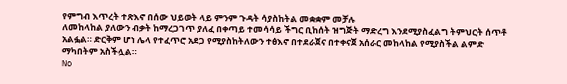የምግብ እጥረት ተጽእኖ በሰው ህይወት ላይ ምንም ጉዳት ሳያስከትል መቋቋም መቻሉ
ለመከላከል ያለውን ብቃት ከማረጋገጥ ያለፈ በቀጣይ ተመሳሳይ ችግር ቢከሰት ዝግጅት ማድረግ እንደሚያስፈልግ ትምህርት ሰጥቶ
አልፏል። ድርቅም ሆነ ሌላ የተፈጥሮ አደጋ የሚያስከትለውን ተፅእኖ በተደራጀና በተቀናጀ አሰራር መከላከል የሚያስችል ልምድ
ማካበትም አስችሏል።
No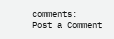comments:
Post a Comment